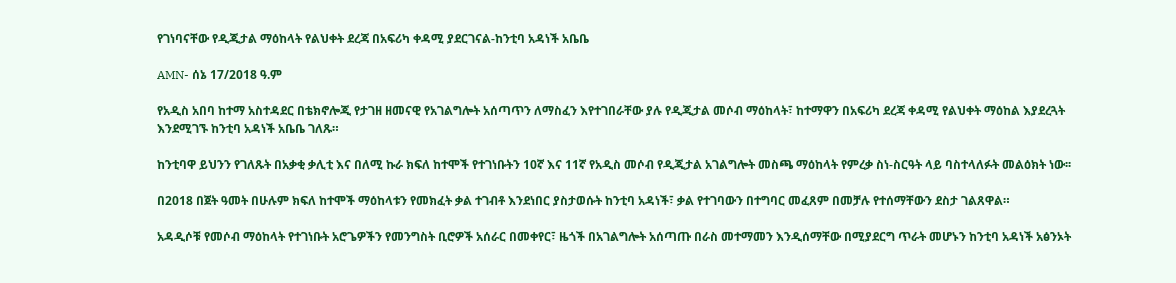የገነባናቸው የዲጂታል ማዕከላት የልህቀት ደረጃ በአፍሪካ ቀዳሚ ያደርገናል-ከንቲባ አዳነች አቤቤ

AMN- ሰኔ 17/2018 ዓ.ም

የአዲስ አበባ ከተማ አስተዳደር በቴክኖሎጂ የታገዘ ዘመናዊ የአገልግሎት አሰጣጥን ለማስፈን እየተገበራቸው ያሉ የዲጂታል መሶብ ማዕከላት፣ ከተማዋን በአፍሪካ ደረጃ ቀዳሚ የልህቀት ማዕከል እያደረጓት እንደሚገኙ ከንቲባ አዳነች አቤቤ ገለጹ።

ከንቲባዋ ይህንን የገለጹት በአቃቂ ቃሊቲ እና በለሚ ኩራ ክፍለ ከተሞች የተገነቡትን 10ኛ እና 11ኛ የአዲስ መሶብ የዲጂታል አገልግሎት መስጫ ማዕከላት የምረቃ ስነ-ስርዓት ላይ ባስተላለፉት መልዕክት ነው፡፡

በ2018 በጀት ዓመት በሁሉም ክፍለ ከተሞች ማዕከላቱን የመክፈት ቃል ተገብቶ እንደነበር ያስታወሱት ከንቲባ አዳነች፣ ቃል የተገባውን በተግባር መፈጸም በመቻሉ የተሰማቸውን ደስታ ገልጸዋል።

አዳዲሶቹ የመሶብ ማዕከላት የተገነቡት አሮጌዎችን የመንግስት ቢሮዎች አሰራር በመቀየር፣ ዜጎች በአገልግሎት አሰጣጡ በራስ መተማመን እንዲሰማቸው በሚያደርግ ጥራት መሆኑን ከንቲባ አዳነች አፅንኦት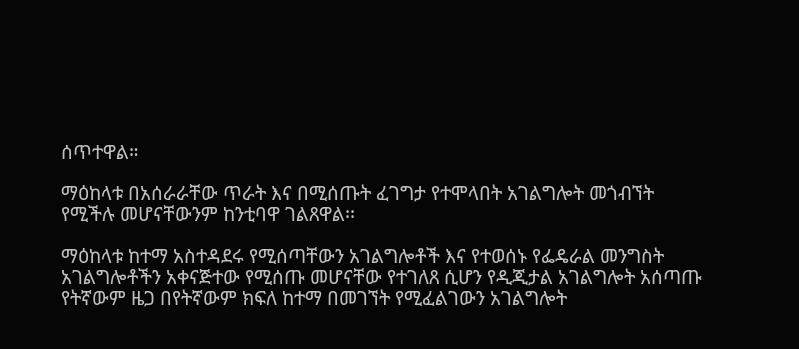ሰጥተዋል።

ማዕከላቱ በአሰራራቸው ጥራት እና በሚሰጡት ፈገግታ የተሞላበት አገልግሎት መጎብኘት የሚችሉ መሆናቸውንም ከንቲባዋ ገልጸዋል፡፡

ማዕከላቱ ከተማ አስተዳደሩ የሚሰጣቸውን አገልግሎቶች እና የተወሰኑ የፌዴራል መንግስት አገልግሎቶችን አቀናጅተው የሚሰጡ መሆናቸው የተገለጸ ሲሆን የዲጂታል አገልግሎት አሰጣጡ የትኛውም ዜጋ በየትኛውም ክፍለ ከተማ በመገኘት የሚፈልገውን አገልግሎት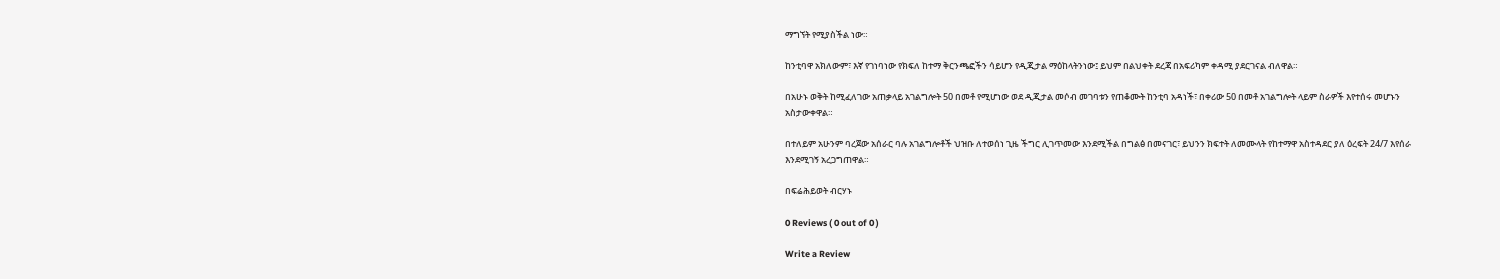ማግኘት የሚያስችል ነው።

ከንቲባዋ አክለውም፣ እኛ የገነባነው የክፍለ ከተማ ቅርንጫፎችን ሳይሆን የዲጂታል ማዕከላትንነው፤ ይህም በልህቀት ደረጃ በአፍሪካም ቀዳሚ ያደርገናል ብለዋል።

በአሁኑ ወቅት ከሚፈለገው አጠቃላይ አገልግሎት 50 በመቶ የሚሆነው ወደ ዲጂታል መሶብ መገባቱን የጠቆሙት ከንቲባ አዳነች፣ በቀሪው 50 በመቶ አገልግሎት ላይም ስራዎች እየተሰሩ መሆኑን አስታውቀዋል።

በተለይም አሁንም ባረጀው አሰራር ባሉ አገልግሎቶች ህዝቡ ለተወሰነ ጊዜ ችግር ሊገጥመው እንደሚችል በግልፅ በመናገር፣ ይህንን ክፍተት ለመሙላት የከተማዋ አስተዳደር ያለ ዕረፍት 24/7 እየሰራ እንደሚገኝ አረጋግጠዋል።

በፍሬሕይወት ብርሃኑ

0 Reviews ( 0 out of 0 )

Write a Review